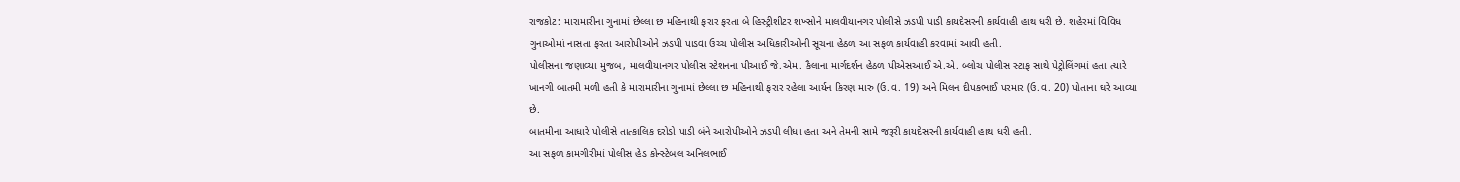રાજકોટ: મારામારીના ગુનામાં છેલ્લા છ મહિનાથી ફરાર ફરતા બે હિસ્ટ્રીશીટર શખ્સોને માલવીયાનગર પોલીસે ઝડપી પાડી કાયદેસરની કાર્યવાહી હાથ ધરી છે. શહેરમાં વિવિધ ગુનાઓમાં નાસતા ફરતા આરોપીઓને ઝડપી પાડવા ઉચ્ચ પોલીસ અધિકારીઓની સૂચના હેઠળ આ સફળ કાર્યવાહી કરવામાં આવી હતી.
પોલીસના જણાવ્યા મુજબ, માલવીયાનગર પોલીસ સ્ટેશનના પીઆઈ જે.એમ. કૈલાના માર્ગદર્શન હેઠળ પીએસઆઈ એ.એ. બ્લોચ પોલીસ સ્ટાફ સાથે પેટ્રોલિંગમાં હતા ત્યારે ખાનગી બાતમી મળી હતી કે મારામારીના ગુનામાં છેલ્લા છ મહિનાથી ફરાર રહેલા આર્યન કિરણ મારુ (ઉ.વ. 19) અને મિલન દીપકભાઈ પરમાર (ઉ.વ. 20) પોતાના ઘરે આવ્યા છે.
બાતમીના આધારે પોલીસે તાત્કાલિક દરોડો પાડી બંને આરોપીઓને ઝડપી લીધા હતા અને તેમની સામે જરૂરી કાયદેસરની કાર્યવાહી હાથ ધરી હતી.
આ સફળ કામગીરીમાં પોલીસ હેડ કોન્સ્ટેબલ અનિલભાઈ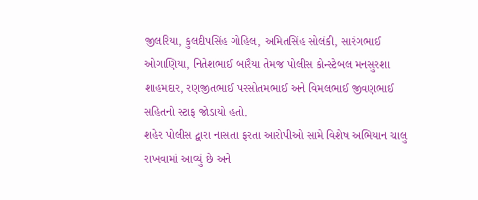જીલરિયા, કુલદીપસિંહ ગોહિલ, અમિતસિંહ સોલંકી, સારંગભાઈ ઓગાણિયા, નિતેશભાઈ બારૈયા તેમજ પોલીસ કોન્સ્ટેબલ મનસુરશા શાહમદાર, રણજીતભાઈ પરસોતમભાઈ અને વિમલભાઈ જીવણભાઈ સહિતનો સ્ટાફ જોડાયો હતો.
શહેર પોલીસ દ્વારા નાસતા ફરતા આરોપીઓ સામે વિશેષ અભિયાન ચાલુ રાખવામાં આવ્યું છે અને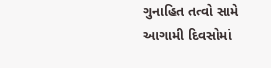ગુનાહિત તત્વો સામે આગામી દિવસોમાં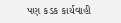પણ કડક કાર્યવાહી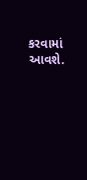કરવામાં આવશે.